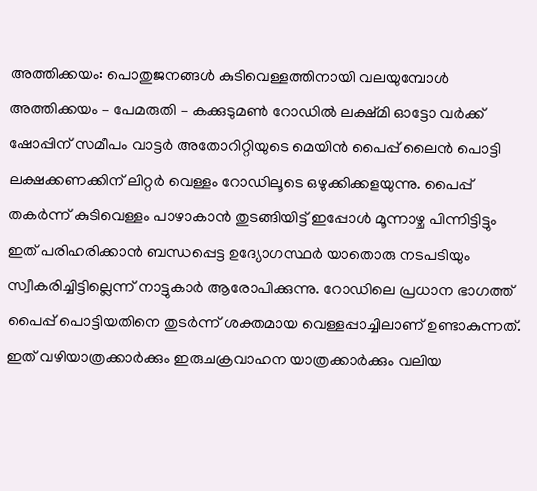അത്തിക്കയം: പൊതുജനങ്ങൾ കുടിവെള്ളത്തിനായി വലയുമ്പോൾ അത്തിക്കയം – പേമരുതി – കക്കുടുമൺ റോഡിൽ ലക്ഷ്മി ഓട്ടോ വർക്ക് ഷോപ്പിന് സമീപം വാട്ടർ അതോറിറ്റിയുടെ മെയിൻ പൈപ്പ് ലൈൻ പൊട്ടി ലക്ഷക്കണക്കിന് ലിറ്റർ വെള്ളം റോഡിലൂടെ ഒഴുക്കിക്കളയുന്നു. പൈപ്പ് തകർന്ന് കുടിവെള്ളം പാഴാകാൻ തുടങ്ങിയിട്ട് ഇപ്പോൾ മൂന്നാഴ്ച പിന്നിട്ടിട്ടും ഇത് പരിഹരിക്കാൻ ബന്ധപ്പെട്ട ഉദ്യോഗസ്ഥർ യാതൊരു നടപടിയും സ്വീകരിച്ചിട്ടില്ലെന്ന് നാട്ടുകാർ ആരോപിക്കുന്നു. റോഡിലെ പ്രധാന ഭാഗത്ത് പൈപ്പ് പൊട്ടിയതിനെ തുടർന്ന് ശക്തമായ വെള്ളപ്പാച്ചിലാണ് ഉണ്ടാകുന്നത്. ഇത് വഴിയാത്രക്കാർക്കും ഇരുചക്രവാഹന യാത്രക്കാർക്കും വലിയ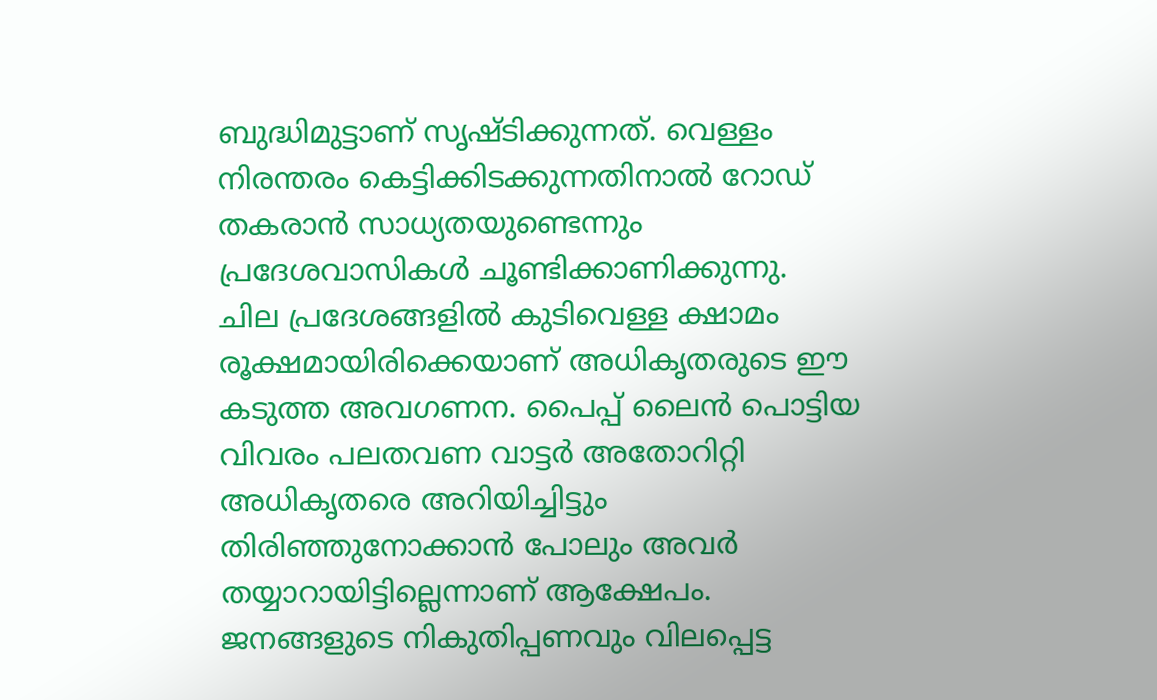ബുദ്ധിമുട്ടാണ് സൃഷ്ടിക്കുന്നത്. വെള്ളം നിരന്തരം കെട്ടിക്കിടക്കുന്നതിനാൽ റോഡ് തകരാൻ സാധ്യതയുണ്ടെന്നും പ്രദേശവാസികൾ ചൂണ്ടിക്കാണിക്കുന്നു.
ചില പ്രദേശങ്ങളിൽ കുടിവെള്ള ക്ഷാമം രൂക്ഷമായിരിക്കെയാണ് അധികൃതരുടെ ഈ കടുത്ത അവഗണന. പൈപ്പ് ലൈൻ പൊട്ടിയ വിവരം പലതവണ വാട്ടർ അതോറിറ്റി അധികൃതരെ അറിയിച്ചിട്ടും തിരിഞ്ഞുനോക്കാൻ പോലും അവർ തയ്യാറായിട്ടില്ലെന്നാണ് ആക്ഷേപം. ജനങ്ങളുടെ നികുതിപ്പണവും വിലപ്പെട്ട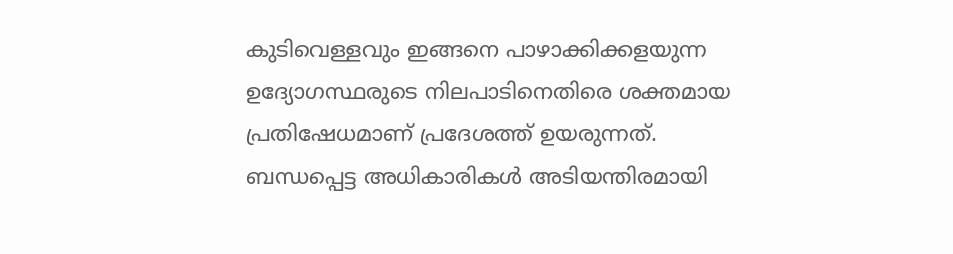കുടിവെള്ളവും ഇങ്ങനെ പാഴാക്കിക്കളയുന്ന ഉദ്യോഗസ്ഥരുടെ നിലപാടിനെതിരെ ശക്തമായ പ്രതിഷേധമാണ് പ്രദേശത്ത് ഉയരുന്നത്.
ബന്ധപ്പെട്ട അധികാരികൾ അടിയന്തിരമായി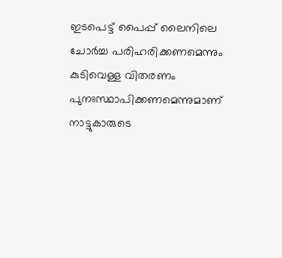ഇടപെട്ട് പൈപ്പ് ലൈനിലെ ചോർച്ച പരിഹരിക്കണമെന്നും കുടിവെള്ള വിതരണം പുനഃസ്ഥാപിക്കണമെന്നുമാണ് നാട്ടുകാരുടെ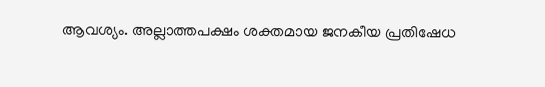ആവശ്യം. അല്ലാത്തപക്ഷം ശക്തമായ ജനകീയ പ്രതിഷേധ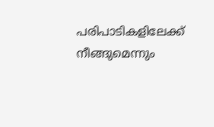പരിപാടികളിലേക്ക് നീങ്ങുമെന്നും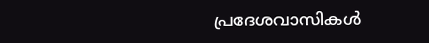പ്രദേശവാസികൾ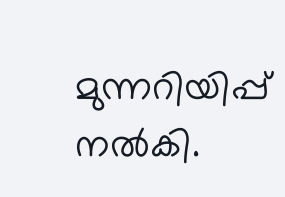മുന്നറിയിപ്പ് നൽകി.